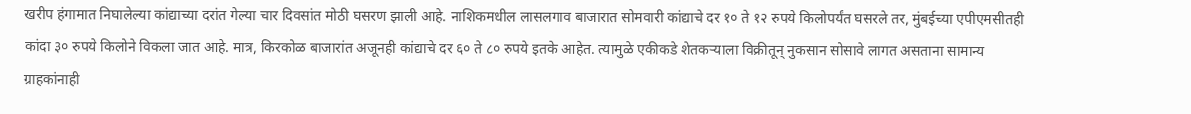खरीप हंगामात निघालेल्या कांद्याच्या दरांत गेल्या चार दिवसांत मोठी घसरण झाली आहे. नाशिकमधील लासलगाव बाजारात सोमवारी कांद्याचे दर १० ते १२ रुपये किलोपर्यंत घसरले तर, मुंबईच्या एपीएमसीतही कांदा ३० रुपये किलोने विकला जात आहे. मात्र, किरकोळ बाजारांत अजूनही कांद्याचे दर ६० ते ८० रुपये इतके आहेत. त्यामुळे एकीकडे शेतकऱ्याला विक्रीतून् नुकसान सोसावे लागत असताना सामान्य ग्राहकांनाही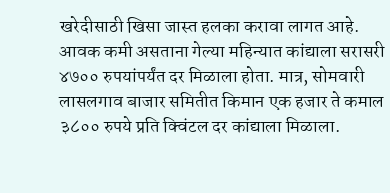खरेदीसाठी खिसा जास्त हलका करावा लागत आहे.
आवक कमी असताना गेल्या महिन्यात कांद्याला सरासरी ४७०० रुपयांपर्यंत दर मिळाला होता. मात्र, सोमवारी लासलगाव बाजार समितीत किमान एक हजार ते कमाल ३८०० रुपये प्रति क्विंटल दर कांद्याला मिळाला.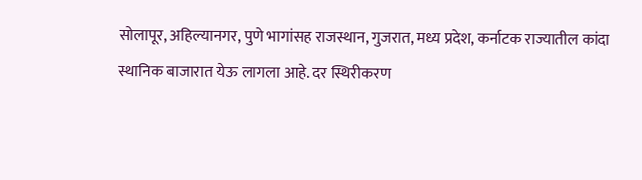सोलापूर, अहिल्यानगर, पुणे भागांसह राजस्थान, गुजरात, मध्य प्रदेश, कर्नाटक राज्यातील कांदा स्थानिक बाजारात येऊ लागला आहे. दर स्थिरीकरण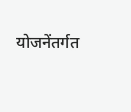योजनेंतर्गत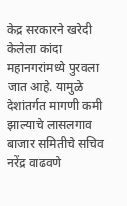केद्र सरकारने खरेदी केलेला कांदा महानगरांमध्ये पुरवला जात आहे. यामुळे देशांतर्गत मागणी कमी झाल्याचे लासलगाव बाजार समितीचे सचिव नरेंद्र वाढवणे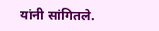यांनी सांगितले.